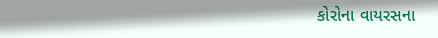કોરોના વાયરસના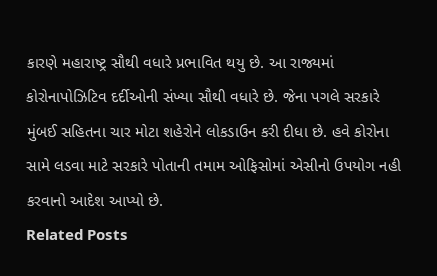કારણે મહારાષ્ટ્ર સૌથી વધારે પ્રભાવિત થયુ છે. આ રાજ્યમાં કોરોનાપોઝિટિવ દર્દીઓની સંખ્યા સૌથી વધારે છે. જેના પગલે સરકારે મુંબઈ સહિતના ચાર મોટા શહેરોને લોકડાઉન કરી દીધા છે. હવે કોરોના સામે લડવા માટે સરકારે પોતાની તમામ ઓફિસોમાં એસીનો ઉપયોગ નહી કરવાનો આદેશ આપ્યો છે.
Related Posts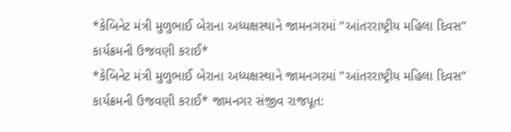*કેબિનેટ મંત્રી મુળુભાઈ બેરાના અધ્યક્ષસ્થાને જામનગરમાં ”આંતરરાષ્ટ્રીય મહિલા દિવસ” કાર્યક્રમની ઉજવણી કરાઈ*
*કેબિનેટ મંત્રી મુળુભાઈ બેરાના અધ્યક્ષસ્થાને જામનગરમાં ”આંતરરાષ્ટ્રીય મહિલા દિવસ” કાર્યક્રમની ઉજવણી કરાઈ* જામનગર સંજીવ રાજપૂત: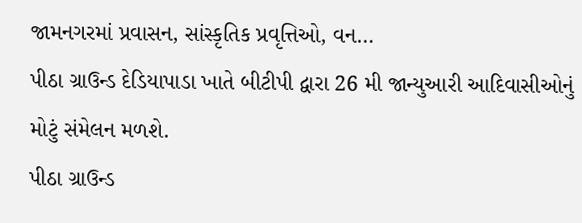જામનગરમાં પ્રવાસન, સાંસ્કૃતિક પ્રવૃત્તિઓ, વન…
પીઠા ગ્રાઉન્ડ દેડિયાપાડા ખાતે બીટીપી દ્વારા 26 મી જાન્યુઆરી આદિવાસીઓનું મોટું સંમેલન મળશે.
પીઠા ગ્રાઉન્ડ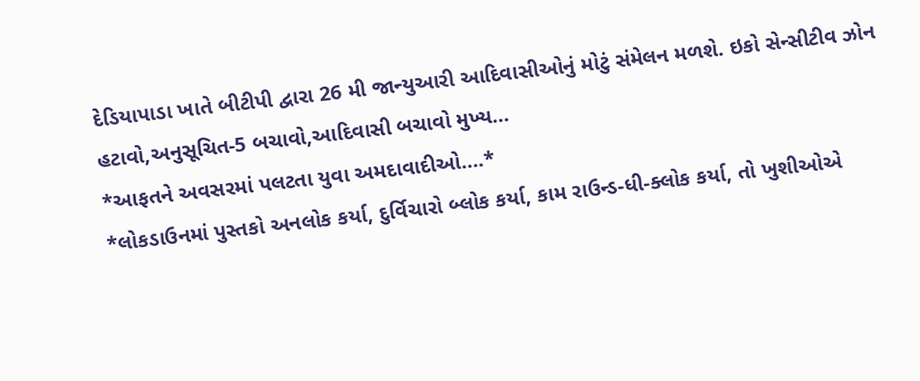દેડિયાપાડા ખાતે બીટીપી દ્વારા 26 મી જાન્યુઆરી આદિવાસીઓનું મોટું સંમેલન મળશે. ઇકો સેન્સીટીવ ઝોન હટાવો,અનુસૂચિત-5 બચાવો,આદિવાસી બચાવો મુખ્ય…
*આફતને અવસરમાં પલટતા યુવા અમદાવાદીઓ….*
*લોકડાઉનમાં પુસ્તકો અનલોક કર્યા, દુર્વિચારો બ્લોક કર્યા, કામ રાઉન્ડ-ધી-ક્લોક કર્યા, તો ખુશીઓએ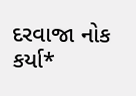દરવાજા નોક કર્યા*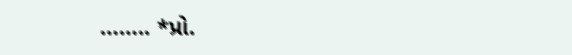…….. *પ્રો.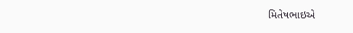મિતેષભાઇએ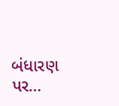બંધારણ પર…